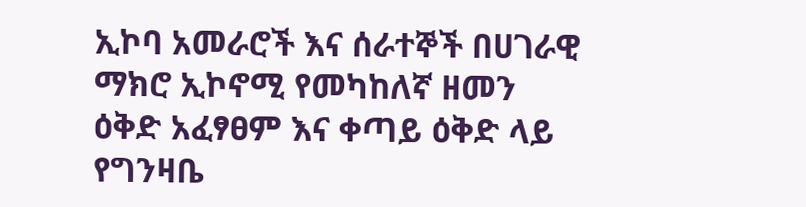ኢኮባ አመራሮች እና ሰራተኞች በሀገራዊ ማክሮ ኢኮኖሚ የመካከለኛ ዘመን ዕቅድ አፈፃፀም እና ቀጣይ ዕቅድ ላይ የግንዛቤ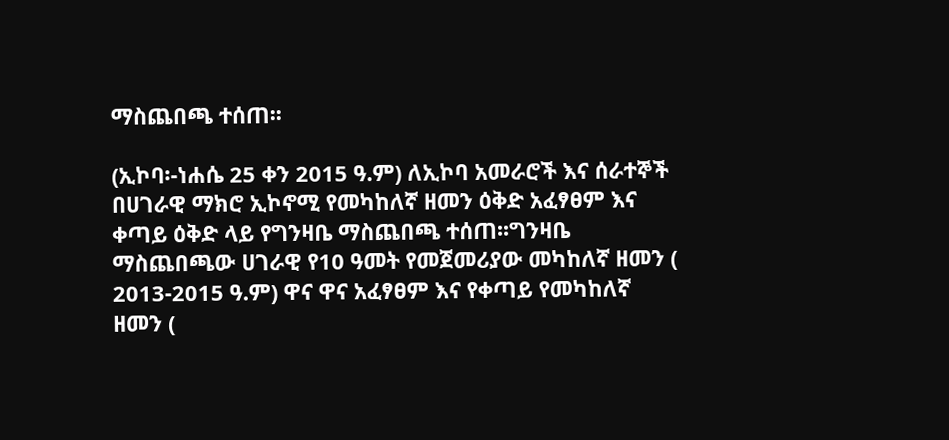ማስጨበጫ ተሰጠ፡፡

(ኢኮባ፡-ነሐሴ 25 ቀን 2015 ዓ.ም) ለኢኮባ አመራሮች እና ሰራተኞች በሀገራዊ ማክሮ ኢኮኖሚ የመካከለኛ ዘመን ዕቅድ አፈፃፀም እና ቀጣይ ዕቅድ ላይ የግንዛቤ ማስጨበጫ ተሰጠ፡፡ግንዛቤ ማስጨበጫው ሀገራዊ የ10 ዓመት የመጀመሪያው መካከለኛ ዘመን ( 2013-2015 ዓ.ም) ዋና ዋና አፈፃፀም እና የቀጣይ የመካከለኛ ዘመን (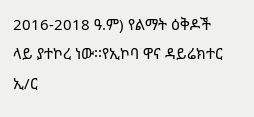2016-2018 ዓ.ም) የልማት ዕቅዶች ላይ ያተኮረ ነው፡፡የኢኮባ ዋና ዳይሬክተር ኢ/ር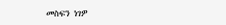መስፍን ነገዎ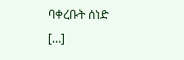ባቀረቡት ሰነድ […]